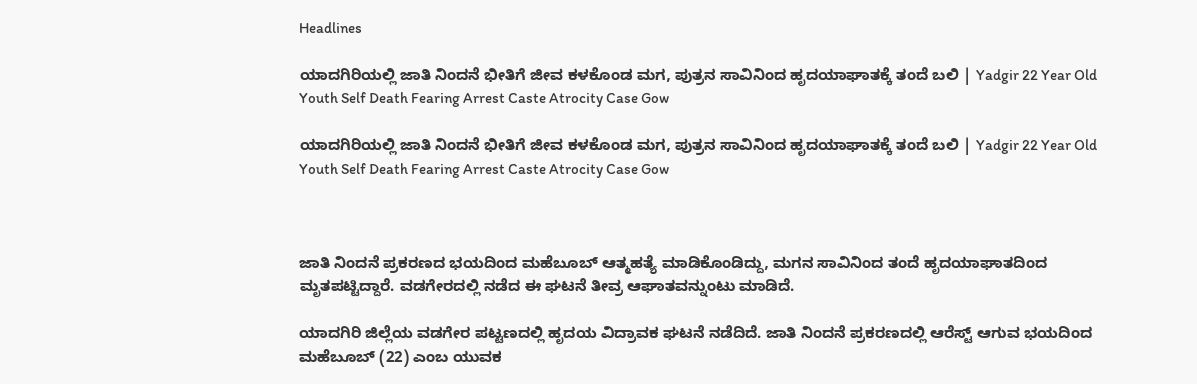Headlines

ಯಾದಗಿರಿಯಲ್ಲಿ ಜಾತಿ ನಿಂದನೆ ಭೀತಿಗೆ ಜೀವ ಕಳಕೊಂಡ ಮಗ, ಪುತ್ರನ ಸಾವಿನಿಂದ ಹೃದಯಾಘಾತಕ್ಕೆ ತಂದೆ ಬಲಿ | Yadgir 22 Year Old Youth Self Death Fearing Arrest Caste Atrocity Case Gow

ಯಾದಗಿರಿಯಲ್ಲಿ ಜಾತಿ ನಿಂದನೆ ಭೀತಿಗೆ ಜೀವ ಕಳಕೊಂಡ ಮಗ, ಪುತ್ರನ ಸಾವಿನಿಂದ ಹೃದಯಾಘಾತಕ್ಕೆ ತಂದೆ ಬಲಿ | Yadgir 22 Year Old Youth Self Death Fearing Arrest Caste Atrocity Case Gow



ಜಾತಿ ನಿಂದನೆ ಪ್ರಕರಣದ ಭಯದಿಂದ ಮಹೆಬೂಬ್ ಆತ್ಮಹತ್ಯೆ ಮಾಡಿಕೊಂಡಿದ್ದು, ಮಗನ ಸಾವಿನಿಂದ ತಂದೆ ಹೃದಯಾಘಾತದಿಂದ ಮೃತಪಟ್ಟಿದ್ದಾರೆ. ವಡಗೇರದಲ್ಲಿ ನಡೆದ ಈ ಘಟನೆ ತೀವ್ರ ಆಘಾತವನ್ನುಂಟು ಮಾಡಿದೆ.

ಯಾದಗಿರಿ ಜಿಲ್ಲೆಯ ವಡಗೇರ ಪಟ್ಟಣದಲ್ಲಿ ಹೃದಯ ವಿದ್ರಾವಕ ಘಟನೆ ನಡೆದಿದೆ. ಜಾತಿ ನಿಂದನೆ ಪ್ರಕರಣದಲ್ಲಿ ಆರೆಸ್ಟ್ ಆಗುವ ಭಯದಿಂದ ಮಹೆಬೂಬ್ (22) ಎಂಬ ಯುವಕ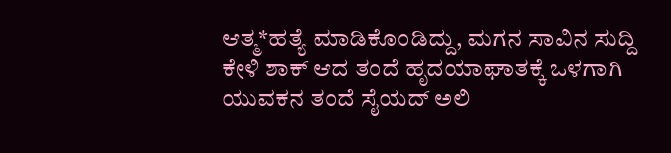ಆತ್ಮ*ಹತ್ಯೆ ಮಾಡಿಕೊಂಡಿದ್ದು, ಮಗನ ಸಾವಿನ ಸುದ್ದಿ ಕೇಳಿ ಶಾಕ್‌ ಆದ ತಂದೆ ಹೃದಯಾಘಾತಕ್ಕೆ ಒಳಗಾಗಿ ಯುವಕನ ತಂದೆ ಸೈಯದ್ ಅಲಿ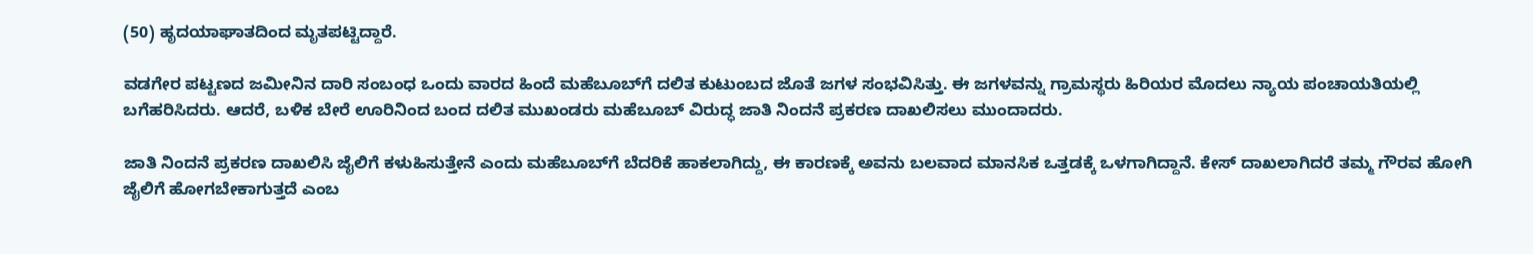(50) ಹೃದಯಾಘಾತದಿಂದ ಮೃತಪಟ್ಟಿದ್ದಾರೆ.

ವಡಗೇರ ಪಟ್ಟಣದ ಜಮೀನಿನ ದಾರಿ ಸಂಬಂಧ ಒಂದು ವಾರದ ಹಿಂದೆ ಮಹೆಬೂಬ್‌ಗೆ ದಲಿತ ಕುಟುಂಬದ ಜೊತೆ ಜಗಳ ಸಂಭವಿಸಿತ್ತು. ಈ ಜಗಳವನ್ನು ಗ್ರಾಮಸ್ಥರು ಹಿರಿಯರ ಮೊದಲು ನ್ಯಾಯ ಪಂಚಾಯತಿಯಲ್ಲಿ ಬಗೆಹರಿಸಿದರು. ಆದರೆ, ಬಳಿಕ ಬೇರೆ ಊರಿನಿಂದ ಬಂದ ದಲಿತ ಮುಖಂಡರು ಮಹೆಬೂಬ್ ವಿರುದ್ಧ ಜಾತಿ ನಿಂದನೆ ಪ್ರಕರಣ ದಾಖಲಿಸಲು ಮುಂದಾದರು.

ಜಾತಿ ನಿಂದನೆ ಪ್ರಕರಣ ದಾಖಲಿಸಿ ಜೈಲಿಗೆ ಕಳುಹಿಸುತ್ತೇನೆ ಎಂದು ಮಹೆಬೂಬ್‌ಗೆ ಬೆದರಿಕೆ ಹಾಕಲಾಗಿದ್ದು, ಈ ಕಾರಣಕ್ಕೆ ಅವನು ಬಲವಾದ ಮಾನಸಿಕ ಒತ್ತಡಕ್ಕೆ ಒಳಗಾಗಿದ್ದಾನೆ. ಕೇಸ್ ದಾಖಲಾಗಿದರೆ ತಮ್ಮ ಗೌರವ ಹೋಗಿ ಜೈಲಿಗೆ ಹೋಗಬೇಕಾಗುತ್ತದೆ ಎಂಬ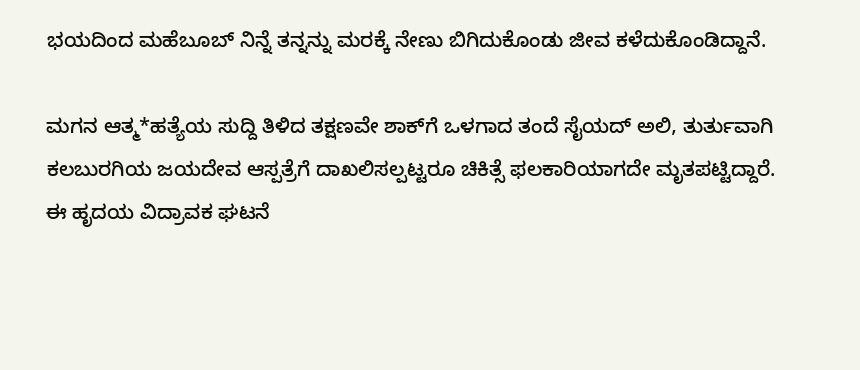ಭಯದಿಂದ ಮಹೆಬೂಬ್ ನಿನ್ನೆ ತನ್ನನ್ನು ಮರಕ್ಕೆ ನೇಣು ಬಿಗಿದುಕೊಂಡು ಜೀವ ಕಳೆದುಕೊಂಡಿದ್ದಾನೆ.

ಮಗನ ಆತ್ಮ*ಹತ್ಯೆಯ ಸುದ್ದಿ ತಿಳಿದ ತಕ್ಷಣವೇ ಶಾಕ್‌ಗೆ ಒಳಗಾದ ತಂದೆ ಸೈಯದ್ ಅಲಿ, ತುರ್ತುವಾಗಿ ಕಲಬುರಗಿಯ ಜಯದೇವ ಆಸ್ಪತ್ರೆಗೆ ದಾಖಲಿಸಲ್ಪಟ್ಟರೂ ಚಿಕಿತ್ಸೆ ಫಲಕಾರಿಯಾಗದೇ ಮೃತಪಟ್ಟಿದ್ದಾರೆ. ಈ ಹೃದಯ ವಿದ್ರಾವಕ ಘಟನೆ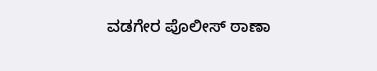ವಡಗೇರ ಪೊಲೀಸ್ ಠಾಣಾ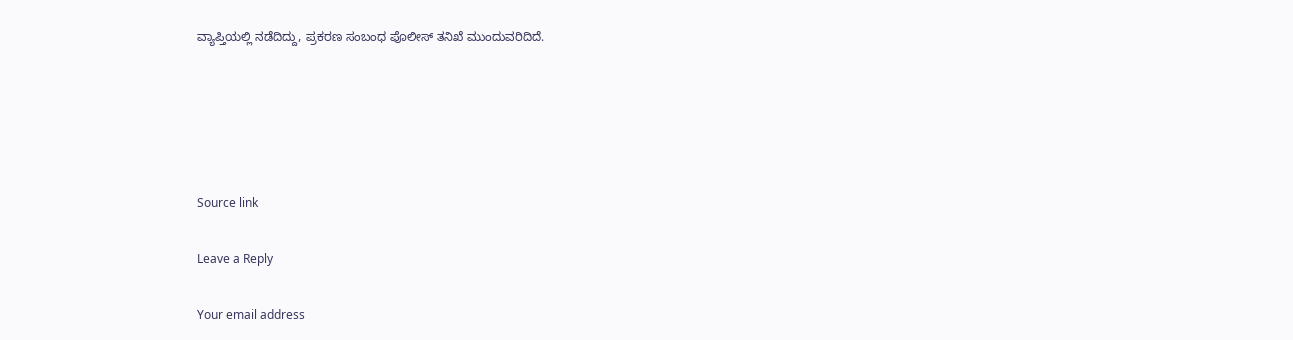ವ್ಯಾಪ್ತಿಯಲ್ಲಿ ನಡೆದಿದ್ದು, ಪ್ರಕರಣ ಸಂಬಂಧ ಪೊಲೀಸ್ ತನಿಖೆ ಮುಂದುವರಿದಿದೆ.





Source link

Leave a Reply

Your email address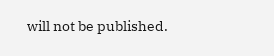will not be published.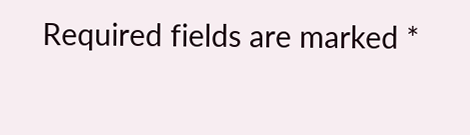Required fields are marked *